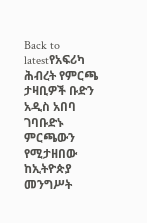Back to latestየአፍሪካ ሕብረት የምርጫ ታዛቢዎች ቡድን አዲስ አበባ ገባቡድኑ ምርጫውን የሚታዘበው ከኢትዮጵያ መንግሥት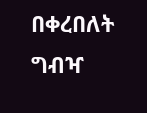በቀረበለት ግብዣ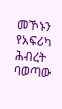መኾኑን የአፍሪካ ሕብረት ባወጣው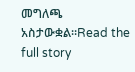መግለጫ አስታውቋል።Read the full story